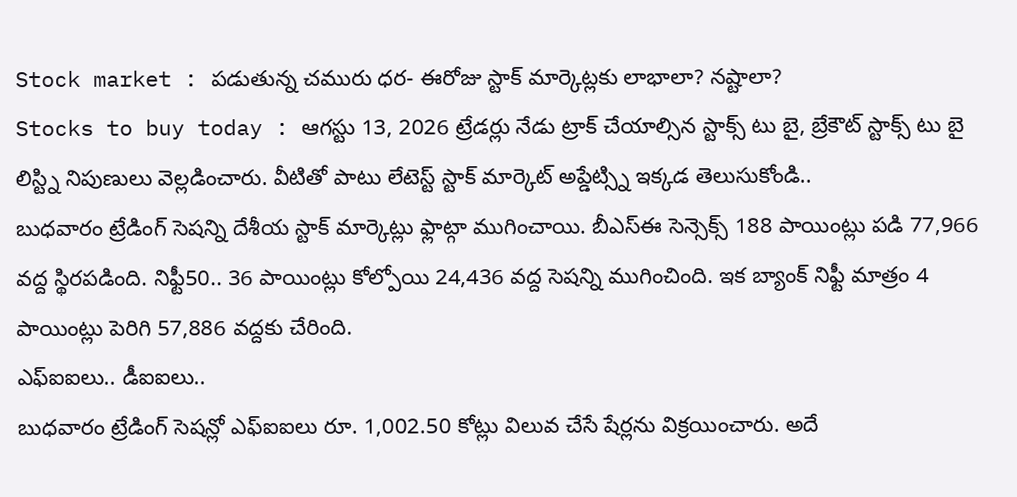Stock market : పడుతున్న చమురు ధర- ఈరోజు స్టాక్ మార్కెట్లకు లాభాలా? నష్టాలా?
Stocks to buy today : ఆగస్టు 13, 2026 ట్రేడర్లు నేడు ట్రాక్ చేయాల్సిన స్టాక్స్ టు బై, బ్రేకౌట్ స్టాక్స్ టు బై లిస్ట్ని నిపుణులు వెల్లడించారు. వీటితో పాటు లేటెస్ట్ స్టాక్ మార్కెట్ అప్డేట్స్ని ఇక్కడ తెలుసుకోండి..
బుధవారం ట్రేడింగ్ సెషన్ని దేశీయ స్టాక్ మార్కెట్లు ఫ్లాట్గా ముగించాయి. బీఎస్ఈ సెన్సెక్స్ 188 పాయింట్లు పడి 77,966 వద్ద స్థిరపడింది. నిఫ్టీ50.. 36 పాయింట్లు కోల్పోయి 24,436 వద్ద సెషన్ని ముగించింది. ఇక బ్యాంక్ నిఫ్టీ మాత్రం 4 పాయింట్లు పెరిగి 57,886 వద్దకు చేరింది.
ఎఫ్ఐఐలు.. డీఐఐలు..
బుధవారం ట్రేడింగ్ సెషన్లో ఎఫ్ఐఐలు రూ. 1,002.50 కోట్లు విలువ చేసే షేర్లను విక్రయించారు. అదే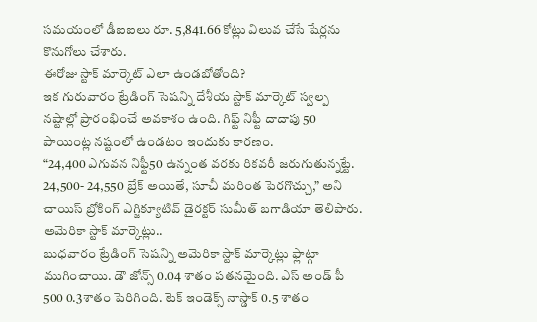సమయంలో డీఐఐలు రూ. 5,841.66 కోట్లు విలువ చేసే షేర్లను కొనుగోలు చేశారు.
ఈరోజు స్టాక్ మార్కెట్ ఎలా ఉండబోతోంది?
ఇక గురువారం ట్రేడింగ్ సెషన్ని దేశీయ స్టాక్ మార్కెట్ స్వల్ప నష్టాల్లో ప్రారంభించే అవకాశం ఉంది. గిఫ్ట్ నిఫ్టీ దాదాపు 50 పాయింట్ల నష్టంలో ఉండటం ఇందుకు కారణం.
“24,400 ఎగువన నిఫ్టీ50 ఉన్నంత వరకు రికవరీ జరుగుతున్నట్టే. 24,500- 24,550 బ్రేక్ అయితే, సూచీ మరింత పెరగొచ్చు,” అని చాయిస్ బ్రోకింగ్ ఎగ్జిక్యూటివ్ డైరక్టర్ సుమీత్ బగాడియా తెలిపారు.
అమెరికా స్టాక్ మార్కెట్లు..
బుధవారం ట్రేడింగ్ సెషన్ని అమెరికా స్టాక్ మార్కెట్లు ఫ్లాట్గా ముగించాయి. డౌ జోన్స్ 0.04 శాతం పతనమైంది. ఎస్ అండ్ పీ 500 0.3శాతం పెరిగింది. టెక్ ఇండెక్స్ నాస్డాక్ 0.5 శాతం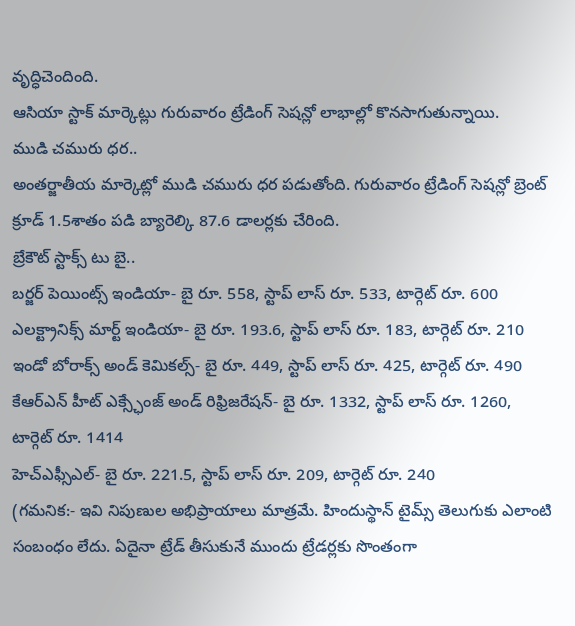వృద్ధిచెందింది.
ఆసియా స్టాక్ మార్కెట్లు గురువారం ట్రేడింగ్ సెషన్లో లాభాల్లో కొనసాగుతున్నాయి.
ముడి చమురు ధర..
అంతర్జాతీయ మార్కెట్లో ముడి చమురు ధర పడుతోంది. గురువారం ట్రేడింగ్ సెషన్లో బ్రెంట్ క్రూడ్ 1.5శాతం పడి బ్యారెల్కి 87.6 డాలర్లకు చేరింది.
బ్రేకౌట్ స్టాక్స్ టు బై..
బర్జర్ పెయింట్స్ ఇండియా- బై రూ. 558, స్టాప్ లాస్ రూ. 533, టార్గెట్ రూ. 600
ఎలక్ట్రానిక్స్ మార్ట్ ఇండియా- బై రూ. 193.6, స్టాప్ లాస్ రూ. 183, టార్గెట్ రూ. 210
ఇండో బోరాక్స్ అండ్ కెమికల్స్- బై రూ. 449, స్టాప్ లాస్ రూ. 425, టార్గెట్ రూ. 490
కేఆర్ఎన్ హీట్ ఎక్స్ఛేంజ్ అండ్ రిఫ్రిజరేషన్- బై రూ. 1332, స్టాప్ లాస్ రూ. 1260, టార్గెట్ రూ. 1414
హెచ్ఎఫ్సీఎల్- బై రూ. 221.5, స్టాప్ లాస్ రూ. 209, టార్గెట్ రూ. 240
(గమనిక:- ఇవి నిపుణుల అభిప్రాయాలు మాత్రమే. హిందుస్థాన్ టైమ్స్ తెలుగుకు ఎలాంటి సంబంధం లేదు. ఏదైనా ట్రేడ్ తీసుకునే ముందు ట్రేడర్లకు సొంతంగా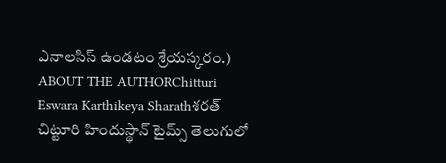ఎనాలసిస్ ఉండటం శ్రేయస్కరం.)
ABOUT THE AUTHORChitturi Eswara Karthikeya Sharathశరత్ చిట్టూరి హిందుస్థాన్ టైమ్స్ తెలుగులో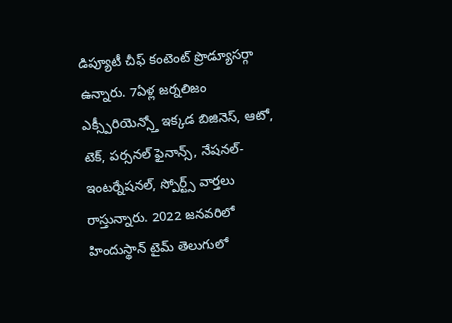డిప్యూటీ చీఫ్ కంటెంట్ ప్రొడ్యూసర్గా ఉన్నారు. 7ఏళ్ల జర్నలిజం ఎక్స్పీరియెన్స్తో ఇక్కడ బిజినెస్, ఆటో, టెక్, పర్సనల్ ఫైనాన్స్, నేషనల్- ఇంటర్నేషనల్, స్పోర్ట్స్ వార్తలు రాస్తున్నారు. 2022 జనవరిలో హిందుస్థాన్ టైమ్ తెలుగులో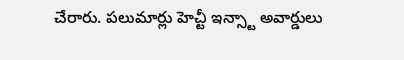చేరారు. పలుమార్లు హెచ్టీ ఇన్స్టా అవార్డులు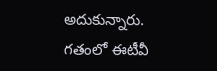అదుకున్నారు. గతంలో ఈటీవీ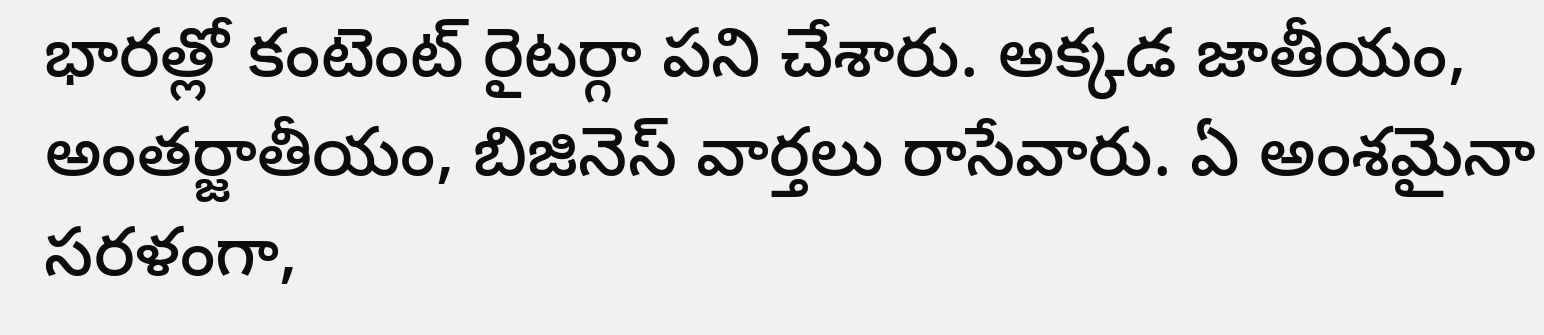భారత్లో కంటెంట్ రైటర్గా పని చేశారు. అక్కడ జాతీయం, అంతర్జాతీయం, బిజినెస్ వార్తలు రాసేవారు. ఏ అంశమైనా సరళంగా,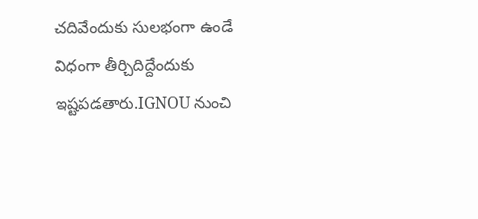చదివేందుకు సులభంగా ఉండే విధంగా తీర్చిదిద్దేందుకు ఇష్టపడతారు.IGNOU నుంచి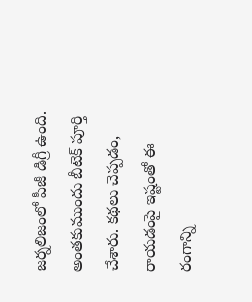జర్నలిజంలో పీజీ డిగ్రీ ఉంది. అంతకుముందు బీటెక్ పూర్తి చేశారు. కథలు చెప్పడం, రాయడంపై ఇష్టంతో ఈ రంగాన్ని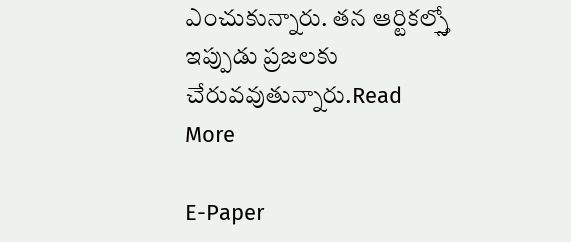ఎంచుకున్నారు. తన ఆర్టికల్స్తో ఇప్పుడు ప్రజలకు చేరువవుతున్నారు.Read More

E-Paper